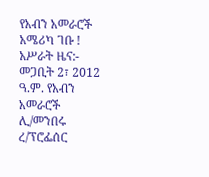የአብን አመራሮች አሜሪካ ገቡ !
አሥራት ዜና:- መጋቢት 2፣ 2012 ዓ.ም. የአብን አመራሮች ሊ/መንበሩ ረ/ፕሮፌሰር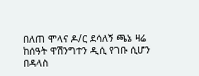በለጠ ሞላና ዶ/ር ደሳለኝ ጫኔ ዛሬ ከሰዓት ዋሽንግተን ዲሲ የገቡ ሲሆን በዳላስ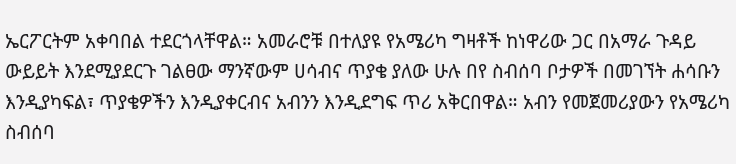ኤርፖርትም አቀባበል ተደርጎላቸዋል። አመራሮቹ በተለያዩ የአሜሪካ ግዛቶች ከነዋሪው ጋር በአማራ ጉዳይ ውይይት እንደሚያደርጉ ገልፀው ማንኛውም ሀሳብና ጥያቄ ያለው ሁሉ በየ ስብሰባ ቦታዎች በመገኘት ሐሳቡን እንዲያካፍል፣ ጥያቄዎችን እንዲያቀርብና አብንን እንዲደግፍ ጥሪ አቅርበዋል። አብን የመጀመሪያውን የአሜሪካ ስብሰባ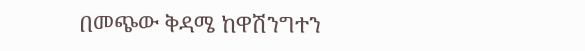በመጭው ቅዳሜ ከዋሽንግተን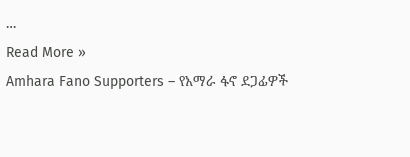…
Read More »
Amhara Fano Supporters – የአማራ ፋኖ ደጋፊዎች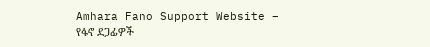Amhara Fano Support Website – የፋኖ ደጋፊዎች